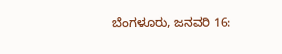ಬೆಂಗಳೂರು, ಜನವರಿ 16: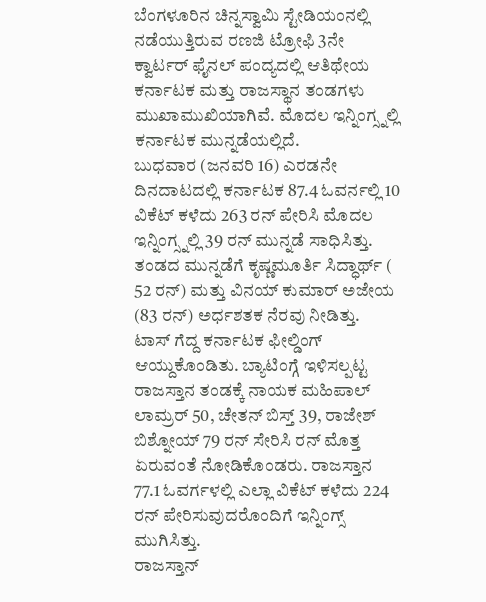ಬೆಂಗಳೂರಿನ ಚಿನ್ನಸ್ವಾಮಿ ಸ್ಟೇಡಿಯಂನಲ್ಲಿ ನಡೆಯುತ್ತಿರುವ ರಣಜಿ ಟ್ರೋಫಿ 3ನೇ ಕ್ವಾರ್ಟರ್ ಫೈನಲ್ ಪಂದ್ಯದಲ್ಲಿ ಆತಿಥೇಯ ಕರ್ನಾಟಕ ಮತ್ತು ರಾಜಸ್ಥಾನ ತಂಡಗಳು ಮುಖಾಮುಖಿಯಾಗಿವೆ. ಮೊದಲ ಇನ್ನಿಂಗ್ಸ್ನಲ್ಲಿ ಕರ್ನಾಟಕ ಮುನ್ನಡೆಯಲ್ಲಿದೆ.
ಬುಧವಾರ (ಜನವರಿ 16) ಎರಡನೇ ದಿನದಾಟದಲ್ಲಿ ಕರ್ನಾಟಕ 87.4 ಓವರ್ನಲ್ಲಿ 10 ವಿಕೆಟ್ ಕಳೆದು 263 ರನ್ ಪೇರಿಸಿ ಮೊದಲ ಇನ್ನಿಂಗ್ಸ್ನಲ್ಲಿ 39 ರನ್ ಮುನ್ನಡೆ ಸಾಧಿಸಿತ್ತು. ತಂಡದ ಮುನ್ನಡೆಗೆ ಕೃಷ್ಣಮೂರ್ತಿ ಸಿದ್ಧಾರ್ಥ್ ( 52 ರನ್) ಮತ್ತು ವಿನಯ್ ಕುಮಾರ್ ಅಜೇಯ (83 ರನ್) ಅರ್ಧಶತಕ ನೆರವು ನೀಡಿತ್ತು.
ಟಾಸ್ ಗೆದ್ದ ಕರ್ನಾಟಕ ಫೀಲ್ಡಿಂಗ್ ಆಯ್ದುಕೊಂಡಿತು. ಬ್ಯಾಟಿಂಗ್ಗೆ ಇಳಿಸಲ್ಪಟ್ಟ ರಾಜಸ್ತಾನ ತಂಡಕ್ಕೆ ನಾಯಕ ಮಹಿಪಾಲ್ ಲಾಮ್ರರ್ 50, ಚೇತನ್ ಬಿಸ್ತ್ 39, ರಾಜೇಶ್ ಬಿಶ್ನೋಯ್ 79 ರನ್ ಸೇರಿಸಿ ರನ್ ಮೊತ್ತ ಏರುವಂತೆ ನೋಡಿಕೊಂಡರು. ರಾಜಸ್ತಾನ 77.1 ಓವರ್ಗಳಲ್ಲಿ ಎಲ್ಲಾ ವಿಕೆಟ್ ಕಳೆದು 224 ರನ್ ಪೇರಿಸುವುದರೊಂದಿಗೆ ಇನ್ನಿಂಗ್ಸ್ ಮುಗಿಸಿತ್ತು.
ರಾಜಸ್ತಾನ್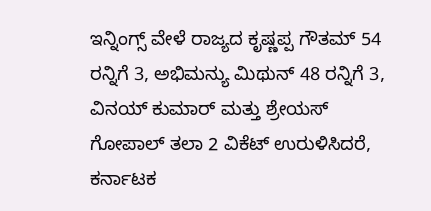ಇನ್ನಿಂಗ್ಸ್ ವೇಳೆ ರಾಜ್ಯದ ಕೃಷ್ಣಪ್ಪ ಗೌತಮ್ 54 ರನ್ನಿಗೆ 3, ಅಭಿಮನ್ಯು ಮಿಥುನ್ 48 ರನ್ನಿಗೆ 3, ವಿನಯ್ ಕುಮಾರ್ ಮತ್ತು ಶ್ರೇಯಸ್ ಗೋಪಾಲ್ ತಲಾ 2 ವಿಕೆಟ್ ಉರುಳಿಸಿದರೆ, ಕರ್ನಾಟಕ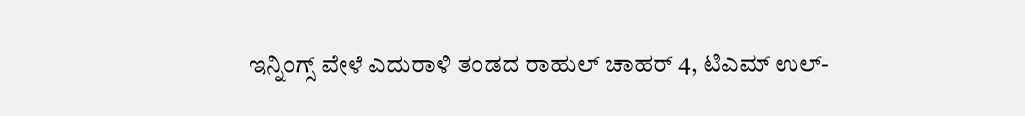ಇನ್ನಿಂಗ್ಸ್ ವೇಳೆ ಎದುರಾಳಿ ತಂಡದ ರಾಹುಲ್ ಚಾಹರ್ 4, ಟಿಎಮ್ ಉಲ್-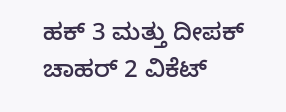ಹಕ್ 3 ಮತ್ತು ದೀಪಕ್ ಚಾಹರ್ 2 ವಿಕೆಟ್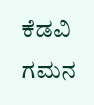ಕೆಡವಿ ಗಮನ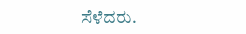ಸೆಳೆದರು.